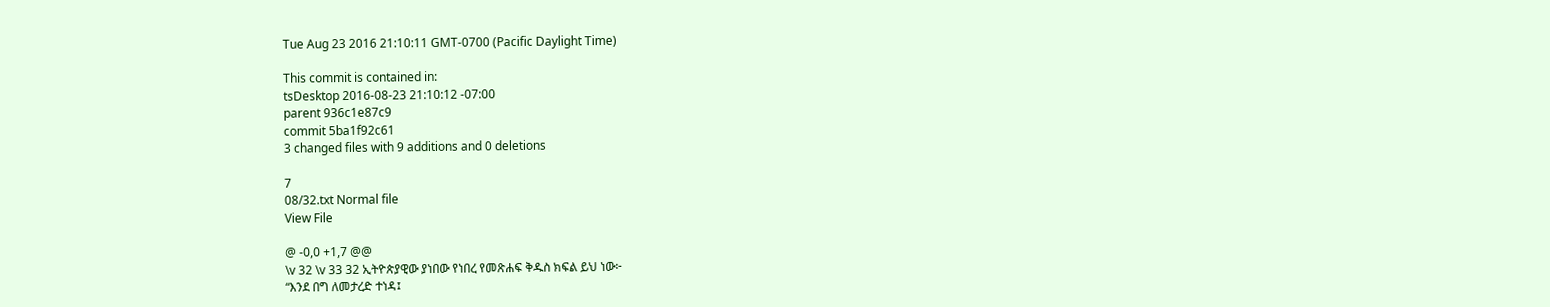Tue Aug 23 2016 21:10:11 GMT-0700 (Pacific Daylight Time)

This commit is contained in:
tsDesktop 2016-08-23 21:10:12 -07:00
parent 936c1e87c9
commit 5ba1f92c61
3 changed files with 9 additions and 0 deletions

7
08/32.txt Normal file
View File

@ -0,0 +1,7 @@
\v 32 \v 33 32 ኢትዮጵያዊው ያነበው የነበረ የመጽሐፍ ቅዱስ ክፍል ይህ ነው፦
“እንደ በግ ለመታረድ ተነዳ፤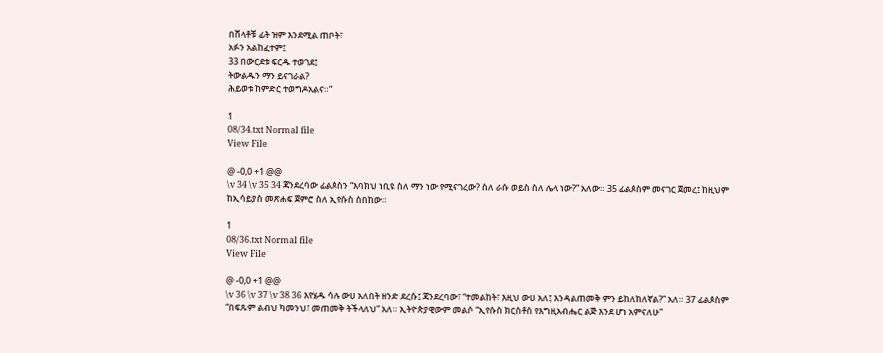በሸላቶቹ ፊት ዝም እንደሚል ጠቦት፣
አፉን አልከፈተም፤
33 በውርደቱ ፍርዱ ተወገደ፤
ትውልዱን ማን ይናገራል?
ሕይወቱ ከምድር ተወግዶአልና።”

1
08/34.txt Normal file
View File

@ -0,0 +1 @@
\v 34 \v 35 34 ጃንደረባው ፊልጶስን “እባክህ ነቢዩ ስለ ማን ነው የሚናገረው? ስለ ራሱ ወይስ ስለ ሌላ ነው?” አለው። 35 ፊልጶስም መናገር ጀመረ፤ ከዚህም ከኢሳይያስ መጽሐፍ ጀምሮ ስለ ኢየሱስ ሰበከው።

1
08/36.txt Normal file
View File

@ -0,0 +1 @@
\v 36 \v 37 \v 38 36 እየሄዱ ሳሉ ውሀ አለበት ዘንድ ደረሱ፤ ጃንደረባው፣ “ተመልከት፣ እዚህ ውሀ አለ፤ እንዳልጠመቅ ምን ይከለክለኛል?” አለ። 37 ፊልጶስም “በፍጹም ልብህ ካመንህ፣ መጠመቅ ትችላለህ” አለ። ኢትዮጵያዊውም መልሶ “ኢየሱስ ክርስቶስ የእግዚአብሔር ልጅ እንደ ሆነ አምናለሁ”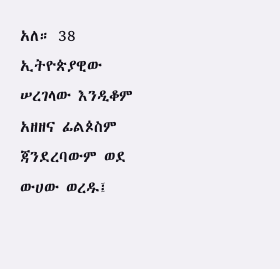አለ። 38 ኢትዮጵያዊው ሠረገላው እንዲቆም አዘዘና ፊልጶስም ጃንደረባውም ወደ ውሀው ወረዱ፤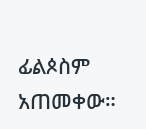ፊልጶስም አጠመቀው።